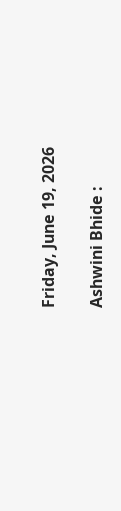Friday, June 19, 2026

Ashwini Bhide :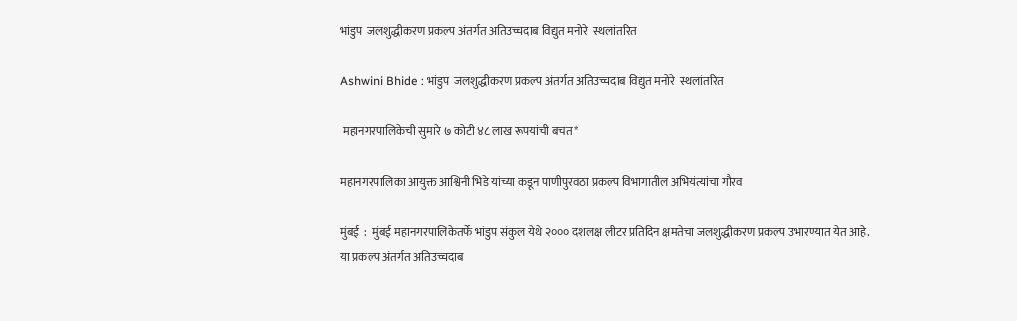भांडुप  जलशुद्धीकरण प्रकल्प अंतर्गत अतिउच्चदाब विद्युत मनोरे  स्थलांतरित

Ashwini Bhide : भांडुप  जलशुद्धीकरण प्रकल्प अंतर्गत अतिउच्चदाब विद्युत मनोरे  स्थलांतरित

 महानगरपालिकेची सुमारे ७ कोटी ४८ लाख रूपयांची बचत*

महानगरपालिका आयुक्त आश्विनी भिडे यांच्या कडून पाणीपुरवठा प्रकल्प विभागातील अभियंत्यांचा गौरव

मुंबई  :  मुंबई महानगरपालिकेतर्फे भांडुप संकुल येथे २००० दशलक्ष लीटर प्रतिदिन क्षमतेचा जलशुद्धीकरण प्रकल्प उभारण्यात येत आहे. या प्रकल्प अंतर्गत अतिउच्चदाब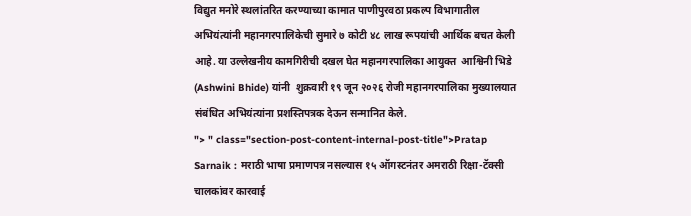विद्युत मनोरे स्थलांतरित करण्याच्या कामात पाणीपुरवठा प्रकल्प विभागातील अभियंत्यांनी महानगरपालिकेची सुमारे ७ कोटी ४८ लाख रूपयांची आर्थिक बचत केली आहे. या उल्लेखनीय कामगिरीची दखल घेत महानगरपालिका आयुक्त  आश्विनी भिडे (Ashwini Bhide) यांनी  शुक्रवारी १९ जून २०२६ रोजी महानगरपालिका मुख्यालयात संबंधित अभियंत्यांना प्रशस्तिपत्रक देऊन सन्मानित केले.
"> " class="section-post-content-internal-post-title">Pratap Sarnaik : मराठी भाषा प्रमाणपत्र नसल्यास १५ ऑगस्टनंतर अमराठी रिक्षा-टॅक्सी चालकांवर कारवाई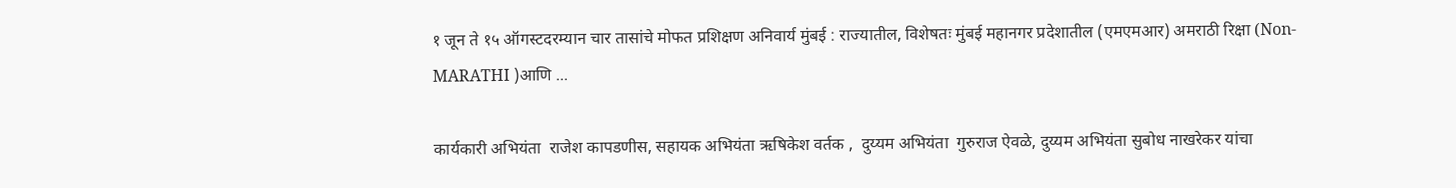१ जून ते १५ ऑगस्टदरम्यान चार तासांचे मोफत प्रशिक्षण अनिवार्य मुंबई : राज्यातील, विशेषतः मुंबई महानगर प्रदेशातील (एमएमआर) अमराठी रिक्षा (Non-MARATHI )आणि ...

कार्यकारी अभियंता  राजेश कापडणीस, सहायक अभियंता ऋषिकेश वर्तक ,  दुय्यम अभियंता  गुरुराज ऐवळे, दुय्यम अभियंता सुबोध नाखरेकर यांचा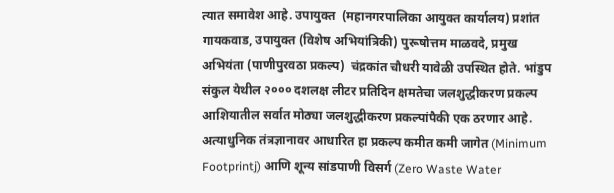त्यात समावेश आहे. उपायुक्त  (महानगरपालिका आयुक्त कार्यालय) प्रशांत गायकवाड, उपायुक्त (विशेष अभियांत्रिकी) पुरूषोत्तम माळवदे, प्रमुख अभियंता (पाणीपुरवठा प्रकल्प)  चंद्रकांत चौधरी यावेळी उपस्थित होते. भांडुप संकुल येथील २००० दशलक्ष लीटर प्रतिदिन क्षमतेचा जलशुद्धीकरण प्रकल्प आशियातील सर्वात मोठ्या जलशुद्धीकरण प्रकल्पांपैकी एक ठरणार आहे. अत्याधुनिक तंत्रज्ञानावर आधारित हा प्रकल्प कमीत कमी जागेत (Minimum Footprintj) आणि शून्य सांडपाणी विसर्ग (Zero Waste Water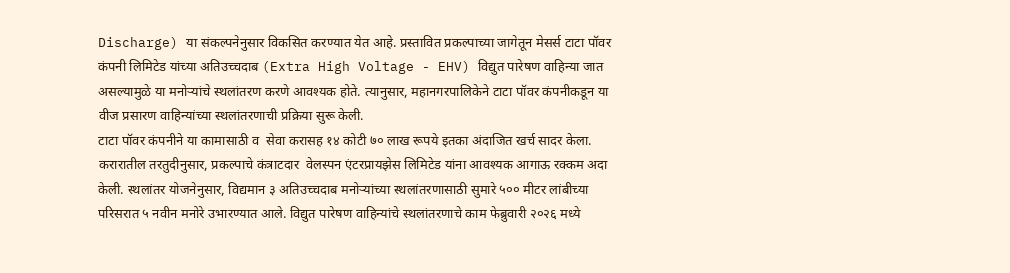Discharge) या संकल्पनेनुसार विकसित करण्यात येत आहे. प्रस्तावित प्रकल्पाच्या जागेतून मेसर्स टाटा पॉवर कंपनी लिमिटेड यांच्या अतिउच्चदाब (Extra High Voltage - EHV) विद्युत पारेषण वाहिन्या जात असल्यामुळे या मनोऱ्यांचे स्थलांतरण करणे आवश्यक होते. त्यानुसार, महानगरपालिकेने टाटा पॉवर कंपनीकडून या वीज प्रसारण वाहिन्यांच्या स्थलांतरणाची प्रक्रिया सुरू केली.
टाटा पॉवर कंपनीने या कामासाठी व  सेवा करासह १४ कोटी ७० लाख रूपये इतका अंदाजित खर्च सादर केला. करारातील तरतुदीनुसार, प्रकल्पाचे कंत्राटदार  वेलस्पन एंटरप्रायझेस लिमिटेड यांना आवश्यक आगाऊ रक्कम अदा केली. स्थलांतर योजनेनुसार, विद्यमान ३ अतिउच्चदाब मनोऱ्यांच्या स्थलांतरणासाठी सुमारे ५०० मीटर लांबीच्या परिसरात ५ नवीन मनोरे उभारण्यात आले. विद्युत पारेषण वाहिन्यांचे स्थलांतरणाचे काम फेब्रुवारी २०२६ मध्ये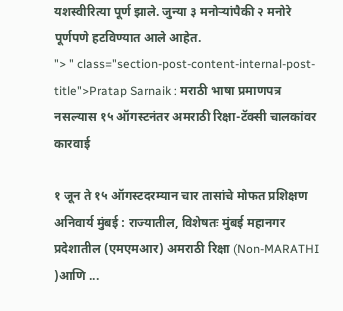यशस्वीरित्या पूर्ण झाले. जुन्या ३ मनोऱ्यांपैकी २ मनोरे पूर्णपणे हटविण्यात आले आहेत.
"> " class="section-post-content-internal-post-title">Pratap Sarnaik : मराठी भाषा प्रमाणपत्र नसल्यास १५ ऑगस्टनंतर अमराठी रिक्षा-टॅक्सी चालकांवर कारवाई

१ जून ते १५ ऑगस्टदरम्यान चार तासांचे मोफत प्रशिक्षण अनिवार्य मुंबई : राज्यातील, विशेषतः मुंबई महानगर प्रदेशातील (एमएमआर) अमराठी रिक्षा (Non-MARATHI )आणि ...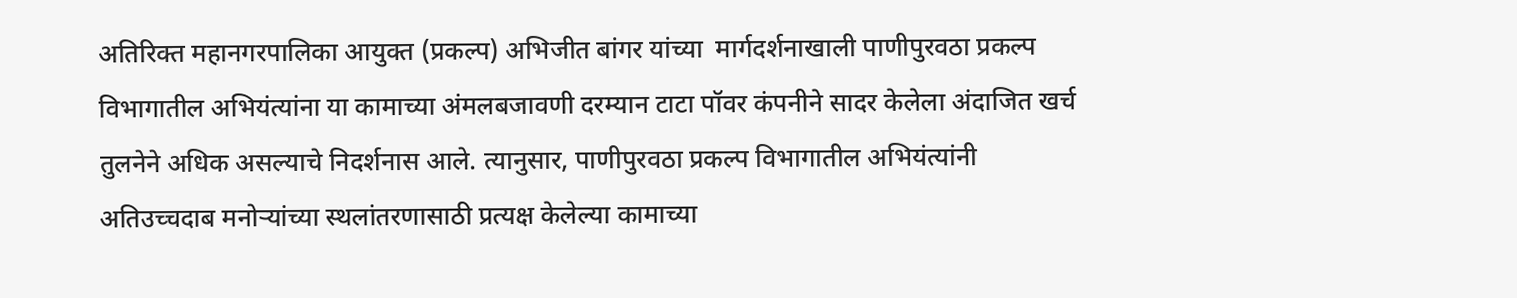अतिरिक्त महानगरपालिका आयुक्त (प्रकल्प) अभिजीत बांगर यांच्या  मार्गदर्शनाखाली पाणीपुरवठा प्रकल्प विभागातील अभियंत्यांना या कामाच्या अंमलबजावणी दरम्यान टाटा पॉवर कंपनीने सादर केलेला अंदाजित खर्च तुलनेने अधिक असल्याचे निदर्शनास आले. त्यानुसार, पाणीपुरवठा प्रकल्प विभागातील अभियंत्यांनी अतिउच्चदाब मनोऱ्यांच्या स्थलांतरणासाठी प्रत्यक्ष केलेल्या कामाच्या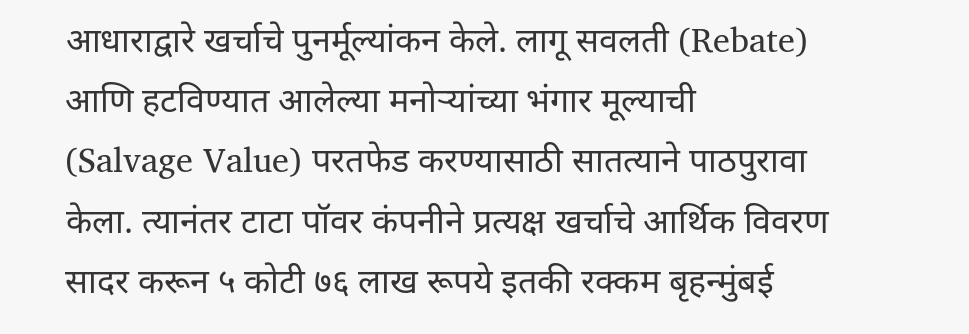आधाराद्वारे खर्चाचे पुनर्मूल्यांकन केले. लागू सवलती (Rebate) आणि हटविण्यात आलेल्या मनोऱ्यांच्या भंगार मूल्याची (Salvage Value) परतफेड करण्यासाठी सातत्याने पाठपुरावा केला. त्यानंतर टाटा पॉवर कंपनीने प्रत्यक्ष खर्चाचे आर्थिक विवरण सादर करून ५ कोटी ७६ लाख रूपये इतकी रक्कम बृहन्मुंबई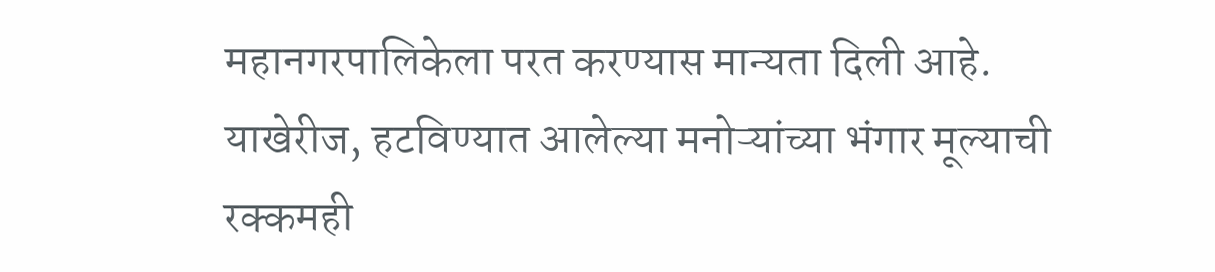महानगरपालिकेला परत करण्यास मान्यता दिली आहे. याखेरीज, हटविण्यात आलेल्या मनोऱ्यांच्या भंगार मूल्याची रक्कमही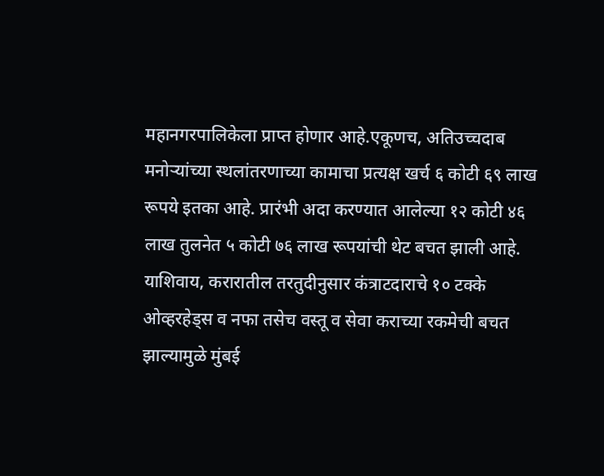महानगरपालिकेला प्राप्त होणार आहे.एकूणच, अतिउच्चदाब मनोऱ्यांच्या स्थलांतरणाच्या कामाचा प्रत्यक्ष खर्च ६ कोटी ६९ लाख रूपये इतका आहे. प्रारंभी अदा करण्यात आलेल्या १२ कोटी ४६ लाख तुलनेत ५ कोटी ७६ लाख रूपयांची थेट बचत झाली आहे. याशिवाय, करारातील तरतुदीनुसार कंत्राटदाराचे १० टक्के ओव्हरहेड्स व नफा तसेच वस्तू व सेवा कराच्या रकमेची बचत झाल्यामुळे मुंबई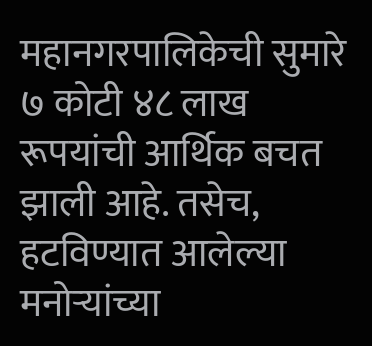महानगरपालिकेची सुमारे ७ कोटी ४८ लाख रूपयांची आर्थिक बचत झाली आहे. तसेच, हटविण्यात आलेल्या मनोऱ्यांच्या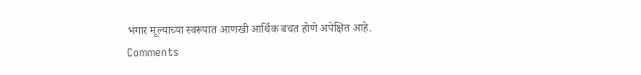भंगार मूल्याच्या स्वरूपात आणखी आर्थिक बचत होणे अपेक्षित आहे.
Comments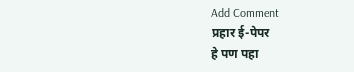Add Comment
प्रहार ई-पेपर
हे पण पहा